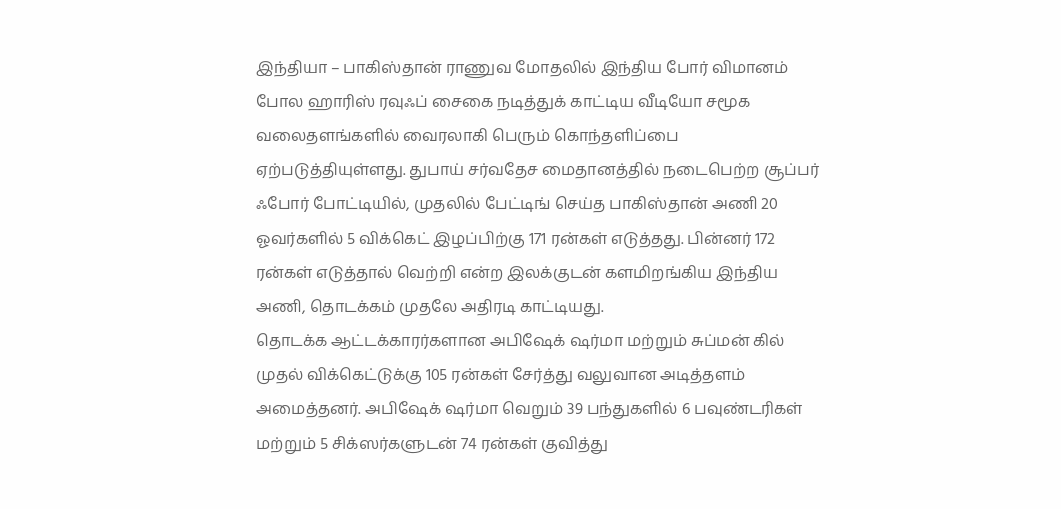இந்தியா – பாகிஸ்தான் ராணுவ மோதலில் இந்திய போர் விமானம் போல ஹாரிஸ் ரவுஃப் சைகை நடித்துக் காட்டிய வீடியோ சமூக வலைதளங்களில் வைரலாகி பெரும் கொந்தளிப்பை ஏற்படுத்தியுள்ளது. துபாய் சர்வதேச மைதானத்தில் நடைபெற்ற சூப்பர் ஃபோர் போட்டியில், முதலில் பேட்டிங் செய்த பாகிஸ்தான் அணி 20 ஓவர்களில் 5 விக்கெட் இழப்பிற்கு 171 ரன்கள் எடுத்தது. பின்னர் 172 ரன்கள் எடுத்தால் வெற்றி என்ற இலக்குடன் களமிறங்கிய இந்திய அணி, தொடக்கம் முதலே அதிரடி காட்டியது.
தொடக்க ஆட்டக்காரர்களான அபிஷேக் ஷர்மா மற்றும் சுப்மன் கில் முதல் விக்கெட்டுக்கு 105 ரன்கள் சேர்த்து வலுவான அடித்தளம் அமைத்தனர். அபிஷேக் ஷர்மா வெறும் 39 பந்துகளில் 6 பவுண்டரிகள் மற்றும் 5 சிக்ஸர்களுடன் 74 ரன்கள் குவித்து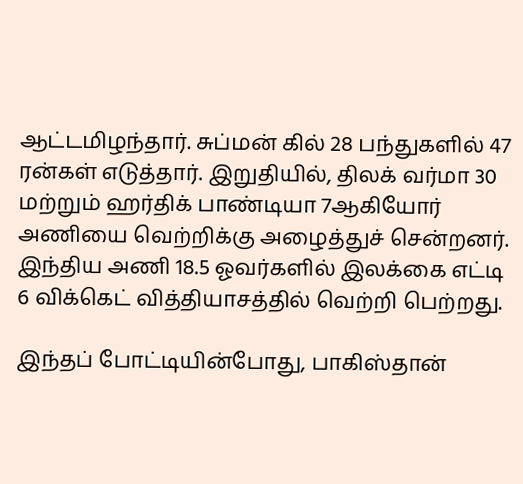ஆட்டமிழந்தார். சுப்மன் கில் 28 பந்துகளில் 47 ரன்கள் எடுத்தார். இறுதியில், திலக் வர்மா 30 மற்றும் ஹர்திக் பாண்டியா 7ஆகியோர் அணியை வெற்றிக்கு அழைத்துச் சென்றனர். இந்திய அணி 18.5 ஓவர்களில் இலக்கை எட்டி 6 விக்கெட் வித்தியாசத்தில் வெற்றி பெற்றது.

இந்தப் போட்டியின்போது, பாகிஸ்தான்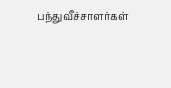பந்துவீச்சாளர்கள்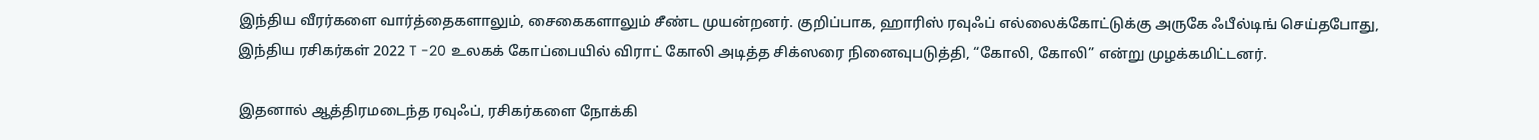இந்திய வீரர்களை வார்த்தைகளாலும், சைகைகளாலும் சீண்ட முயன்றனர். குறிப்பாக, ஹாரிஸ் ரவுஃப் எல்லைக்கோட்டுக்கு அருகே ஃபீல்டிங் செய்தபோது, இந்திய ரசிகர்கள் 2022 T -20 உலகக் கோப்பையில் விராட் கோலி அடித்த சிக்ஸரை நினைவுபடுத்தி, “கோலி, கோலி” என்று முழக்கமிட்டனர்.

இதனால் ஆத்திரமடைந்த ரவுஃப், ரசிகர்களை நோக்கி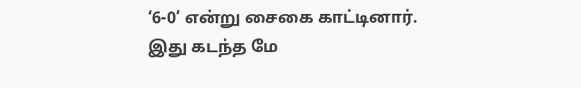‘6-0’ என்று சைகை காட்டினார். இது கடந்த மே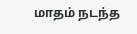மாதம் நடந்த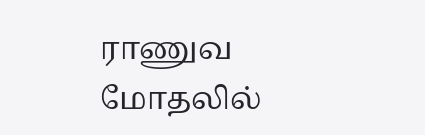ராணுவ மோதலில்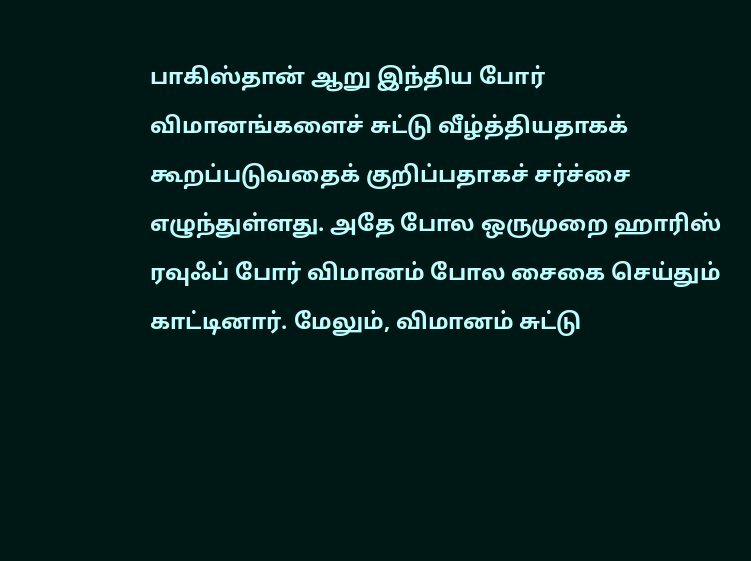பாகிஸ்தான் ஆறு இந்திய போர் விமானங்களைச் சுட்டு வீழ்த்தியதாகக் கூறப்படுவதைக் குறிப்பதாகச் சர்ச்சை எழுந்துள்ளது. அதே போல ஒருமுறை ஹாரிஸ் ரவுஃப் போர் விமானம் போல சைகை செய்தும் காட்டினார். மேலும், விமானம் சுட்டு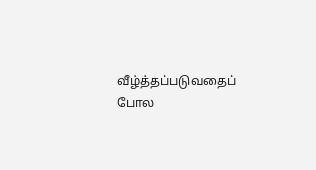வீழ்த்தப்படுவதைப் போல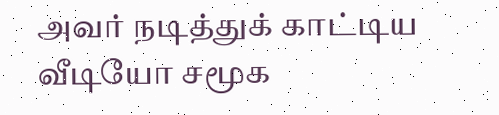அவர் நடித்துக் காட்டிய வீடியோ சமூக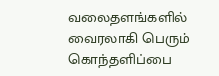வலைதளங்களில் வைரலாகி பெரும் கொந்தளிப்பை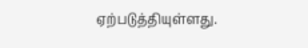ஏற்படுத்தியுள்ளது.